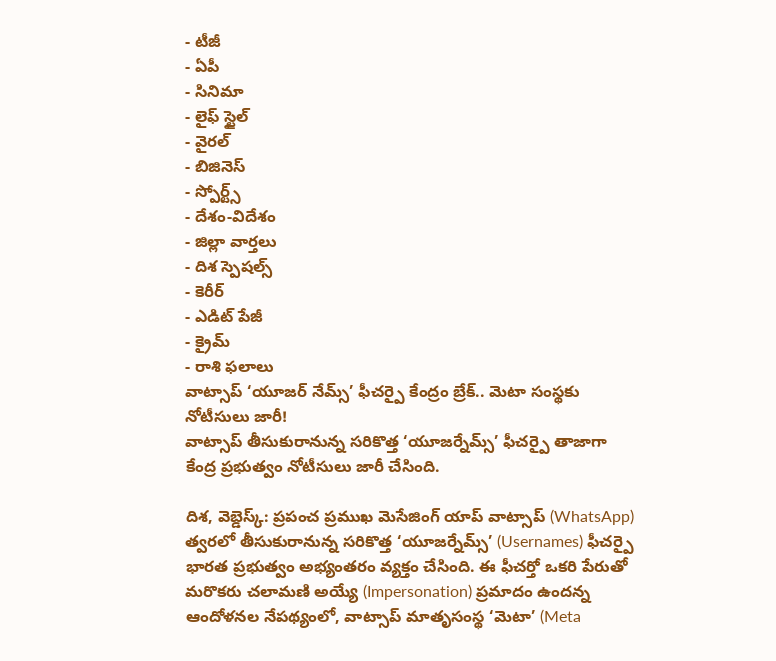- టీజీ
- ఏపీ
- సినిమా
- లైఫ్ స్టైల్
- వైరల్
- బిజినెస్
- స్పోర్ట్స్
- దేశం-విదేశం
- జిల్లా వార్తలు
- దిశ స్పెషల్స్
- కెరీర్
- ఎడిట్ పేజీ
- క్రైమ్
- రాశి ఫలాలు
వాట్సాప్ ‘యూజర్ నేమ్స్’ ఫీచర్పై కేంద్రం బ్రేక్.. మెటా సంస్థకు నోటీసులు జారీ!
వాట్సాప్ తీసుకురానున్న సరికొత్త ‘యూజర్నేమ్స్’ ఫీచర్పై తాజాగా కేంద్ర ప్రభుత్వం నోటీసులు జారీ చేసింది.

దిశ, వెబ్డెస్క్: ప్రపంచ ప్రముఖ మెసేజింగ్ యాప్ వాట్సాప్ (WhatsApp) త్వరలో తీసుకురానున్న సరికొత్త ‘యూజర్నేమ్స్’ (Usernames) ఫీచర్పై భారత ప్రభుత్వం అభ్యంతరం వ్యక్తం చేసింది. ఈ ఫీచర్తో ఒకరి పేరుతో మరొకరు చలామణి అయ్యే (Impersonation) ప్రమాదం ఉందన్న ఆందోళనల నేపథ్యంలో, వాట్సాప్ మాతృసంస్థ ‘మెటా’ (Meta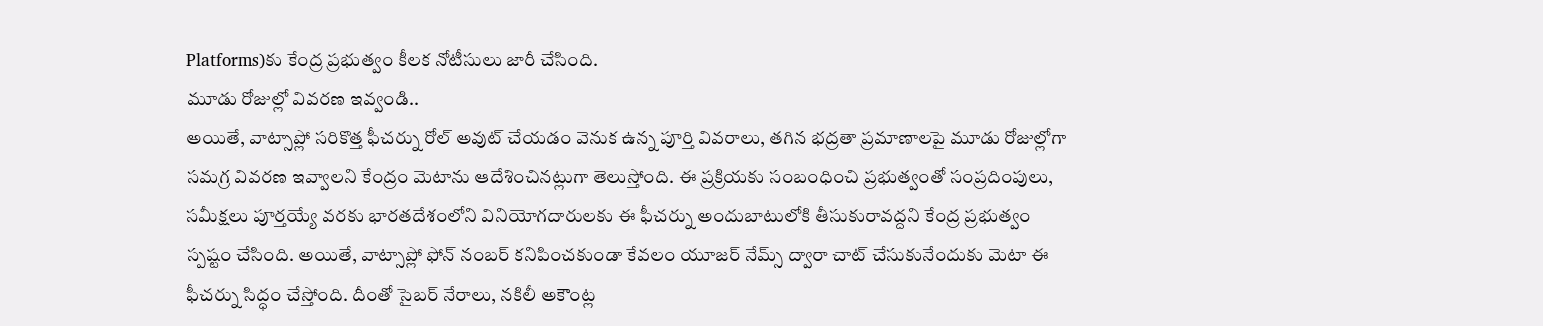Platforms)కు కేంద్ర ప్రభుత్వం కీలక నోటీసులు జారీ చేసింది.
మూడు రోజుల్లో వివరణ ఇవ్వండి..
అయితే, వాట్సాప్లో సరికొత్త ఫీచర్ను రోల్ అవుట్ చేయడం వెనుక ఉన్న పూర్తి వివరాలు, తగిన భద్రతా ప్రమాణాలపై మూడు రోజుల్లోగా సమగ్ర వివరణ ఇవ్వాలని కేంద్రం మెటాను ఆదేశించినట్లుగా తెలుస్తోంది. ఈ ప్రక్రియకు సంబంధించి ప్రభుత్వంతో సంప్రదింపులు, సమీక్షలు పూర్తయ్యే వరకు భారతదేశంలోని వినియోగదారులకు ఈ ఫీచర్ను అందుబాటులోకి తీసుకురావద్దని కేంద్ర ప్రభుత్వం స్పష్టం చేసింది. అయితే, వాట్సాప్లో ఫోన్ నంబర్ కనిపించకుండా కేవలం యూజర్ నేమ్స్ ద్వారా చాట్ చేసుకునేందుకు మెటా ఈ ఫీచర్ను సిద్ధం చేస్తోంది. దీంతో సైబర్ నేరాలు, నకిలీ అకౌంట్ల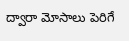ద్వారా మోసాలు పెరిగే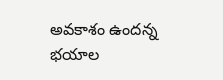అవకాశం ఉందన్న భయాల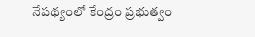నేపథ్యంలో కేంద్రం ప్రభుత్వం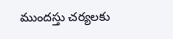ముందస్తు చర్యలకు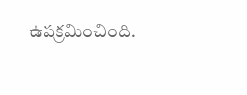ఉపక్రమించింది.